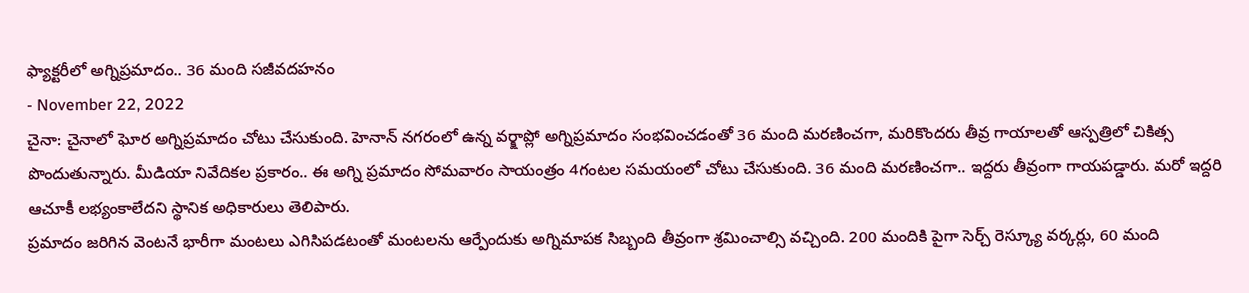ఫ్యాక్టరీలో అగ్నిప్రమాదం.. 36 మంది సజీవదహనం
- November 22, 2022
చైనా: చైనాలో ఘోర అగ్నిప్రమాదం చోటు చేసుకుంది. హెనాన్ నగరంలో ఉన్న వర్క్షాప్లో అగ్నిప్రమాదం సంభవించడంతో 36 మంది మరణించగా, మరికొందరు తీవ్ర గాయాలతో ఆస్పత్రిలో చికిత్స పొందుతున్నారు. మీడియా నివేదికల ప్రకారం.. ఈ అగ్ని ప్రమాదం సోమవారం సాయంత్రం 4గంటల సమయంలో చోటు చేసుకుంది. 36 మంది మరణించగా.. ఇద్దరు తీవ్రంగా గాయపడ్డారు. మరో ఇద్దరి ఆచూకీ లభ్యంకాలేదని స్థానిక అధికారులు తెలిపారు.
ప్రమాదం జరిగిన వెంటనే భారీగా మంటలు ఎగిసిపడటంతో మంటలను ఆర్పేందుకు అగ్నిమాపక సిబ్బంది తీవ్రంగా శ్రమించాల్సి వచ్చింది. 200 మందికి పైగా సెర్చ్ రెస్క్యూ వర్కర్లు, 60 మంది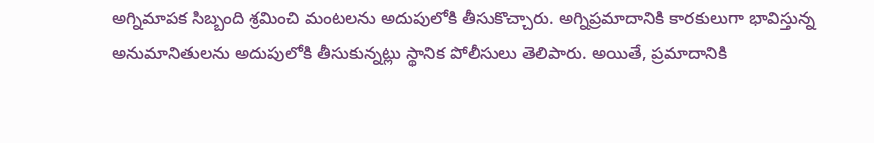అగ్నిమాపక సిబ్బంది శ్రమించి మంటలను అదుపులోకి తీసుకొచ్చారు. అగ్నిప్రమాదానికి కారకులుగా భావిస్తున్న అనుమానితులను అదుపులోకి తీసుకున్నట్లు స్థానిక పోలీసులు తెలిపారు. అయితే, ప్రమాదానికి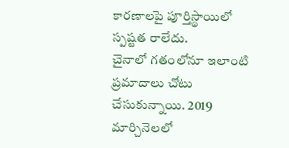కారణాలపై పూర్తిస్థాయిలో స్పష్టత రాలేదు.
చైనాలో గతంలోనూ ఇలాంటి ప్రమాదాలు చోటు చేసుకున్నాయి. 2019 మార్చినెలలో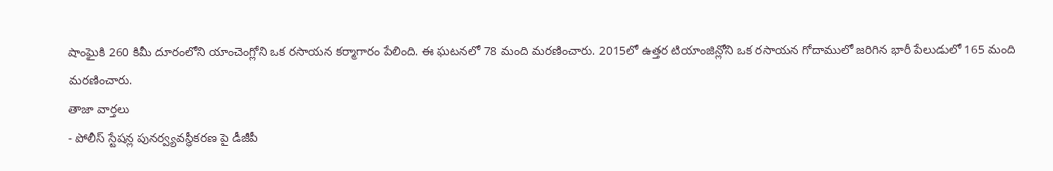షాంఘైకి 260 కిమీ దూరంలోని యాంచెంగ్లోని ఒక రసాయన కర్మాగారం పేలింది. ఈ ఘటనలో 78 మంది మరణించారు. 2015లో ఉత్తర టియాంజిన్లోని ఒక రసాయన గోదాములో జరిగిన భారీ పేలుడులో 165 మంది మరణించారు.
తాజా వార్తలు
- పోలీస్ స్టేషన్ల పునర్వ్యవస్థీకరణ పై డీజీపీ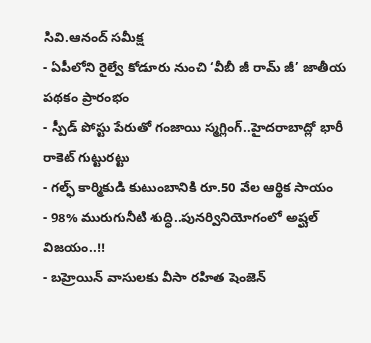సివి.ఆనంద్ సమీక్ష
- ఏపీలోని రైల్వే కోడూరు నుంచి ‘వీబీ జీ రామ్ జీ’ జాతీయ పథకం ప్రారంభం
- స్పీడ్ పోస్టు పేరుతో గంజాయి స్మగ్లింగ్..హైదరాబాద్లో భారీ రాకెట్ గుట్టురట్టు
- గల్ఫ్ కార్మికుడి కుటుంబానికి రూ.50 వేల ఆర్థిక సాయం
- 98% మురుగునీటి శుద్ధి..పునర్వినియోగంలో అష్ఘల్ విజయం..!!
- బహ్రెయిన్ వాసులకు వీసా రహిత షెంజెన్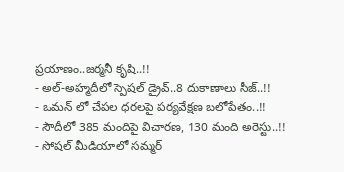ప్రయాణం..జర్మనీ కృషి..!!
- అల్-అహ్మదీలో స్పెషల్ డ్రైవ్..8 దుకాణాలు సీజ్..!!
- ఒమన్ లో చేపల ధరలపై పర్యవేక్షణ బలోపేతం..!!
- సౌదీలో 385 మందిపై విచారణ, 130 మంది అరెస్టు..!!
- సోషల్ మీడియాలో సమ్మర్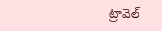ట్రావెల్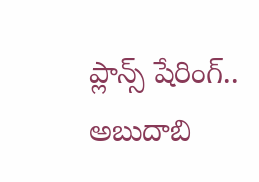ప్లాన్స్ షేరింగ్.. అబుదాబి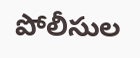పోలీసుల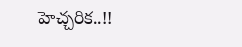హెచ్చరిక..!!